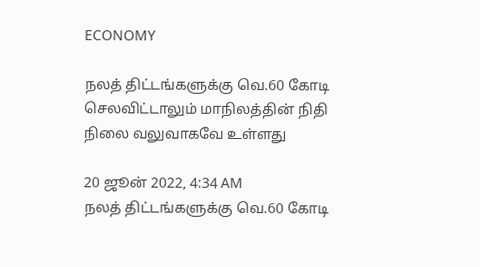ECONOMY

நலத் திட்டங்களுக்கு வெ.60 கோடி செலவிட்டாலும் மாநிலத்தின் நிதி நிலை வலுவாகவே உள்ளது

20 ஜூன் 2022, 4:34 AM
நலத் திட்டங்களுக்கு வெ.60 கோடி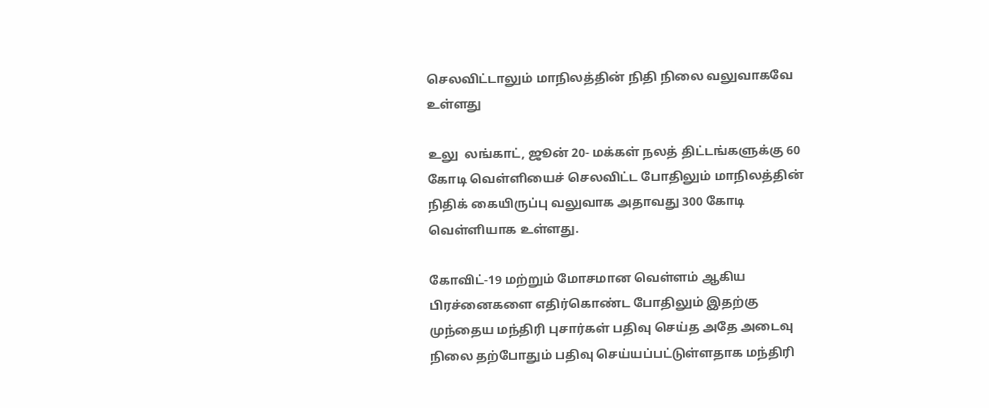செலவிட்டாலும் மாநிலத்தின் நிதி நிலை வலுவாகவே உள்ளது

உலு  லங்காட், ஜூன் 20- மக்கள் நலத் திட்டங்களுக்கு 60 கோடி வெள்ளியைச் செலவிட்ட போதிலும் மாநிலத்தின் நிதிக் கையிருப்பு வலுவாக அதாவது 300 கோடி வெள்ளியாக உள்ளது.

கோவிட்-19 மற்றும் மோசமான வெள்ளம் ஆகிய பிரச்னைகளை எதிர்கொண்ட போதிலும் இதற்கு முந்தைய மந்திரி புசார்கள் பதிவு செய்த அதே அடைவு நிலை தற்போதும் பதிவு செய்யப்பட்டுள்ளதாக மந்திரி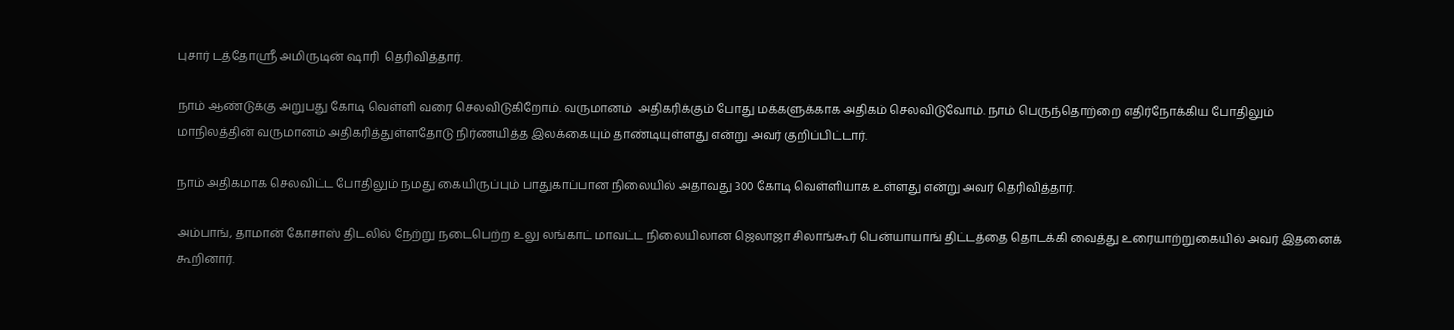புசார் டத்தோஸ்ரீ அமிருடின் ஷாரி  தெரிவித்தார்.

நாம் ஆண்டுக்கு அறுபது கோடி வெள்ளி வரை செலவிடுகிறோம். வருமானம்  அதிகரிக்கும் போது மக்களுக்காக அதிகம் செலவிடுவோம். நாம் பெருந்தொற்றை எதிர்நோக்கிய போதிலும் மாநிலத்தின் வருமானம் அதிகரித்துள்ளதோடு நிர்ணயித்த இலக்கையும் தாண்டியுள்ளது என்று அவர் குறிப்பிட்டார்.

நாம் அதிகமாக செலவிட்ட போதிலும் நமது கையிருப்பும் பாதுகாப்பான நிலையில் அதாவது 300 கோடி வெள்ளியாக உள்ளது என்று அவர் தெரிவித்தார்.

அம்பாங், தாமான் கோசாஸ் திடலில் நேற்று நடைபெற்ற உலு லங்காட் மாவட்ட நிலையிலான ஜெலாஜா சிலாங்கூர் பென்யாயாங் திட்டத்தை தொடக்கி வைத்து உரையாற்றுகையில் அவர் இதனைக் கூறினார்.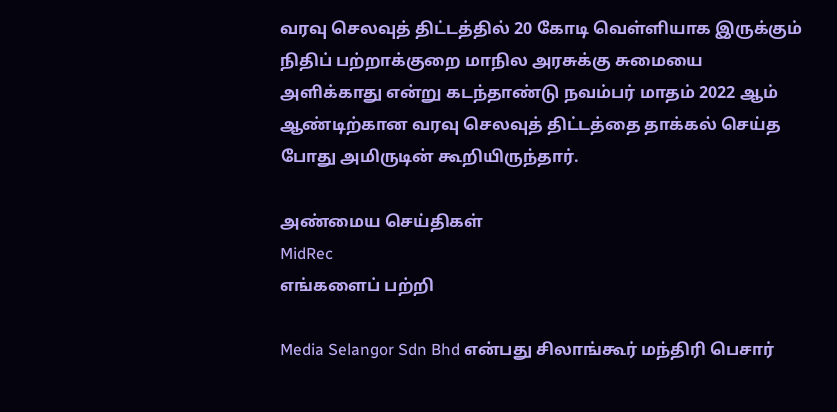வரவு செலவுத் திட்டத்தில் 20 கோடி வெள்ளியாக இருக்கும் நிதிப் பற்றாக்குறை மாநில அரசுக்கு சுமையை அளிக்காது என்று கடந்தாண்டு நவம்பர் மாதம் 2022 ஆம் ஆண்டிற்கான வரவு செலவுத் திட்டத்தை தாக்கல் செய்த போது அமிருடின் கூறியிருந்தார்.

அண்மைய செய்திகள்
MidRec
எங்களைப் பற்றி

Media Selangor Sdn Bhd என்பது சிலாங்கூர் மந்திரி பெசார்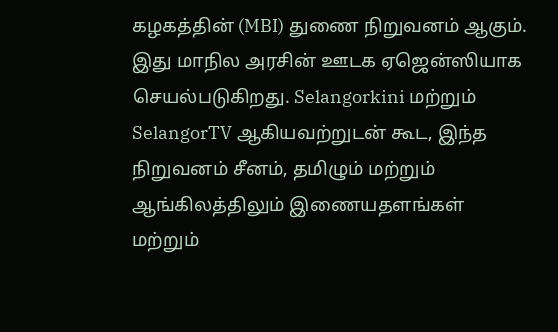கழகத்தின் (MBI) துணை நிறுவனம் ஆகும். இது மாநில அரசின் ஊடக ஏஜென்ஸியாக செயல்படுகிறது. Selangorkini மற்றும் SelangorTV ஆகியவற்றுடன் கூட, இந்த நிறுவனம் சீனம், தமிழும் மற்றும் ஆங்கிலத்திலும் இணையதளங்கள் மற்றும்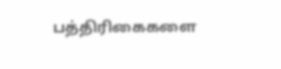பத்திரிகைகளை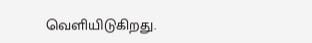வெளியிடுகிறது.